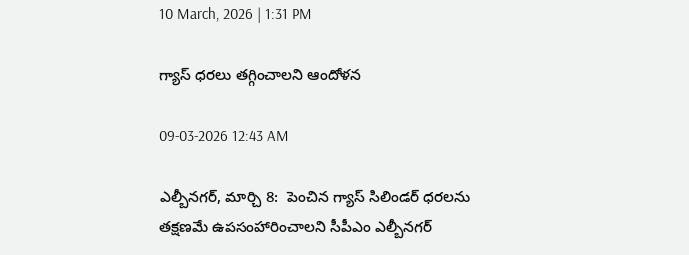10 March, 2026 | 1:31 PM

గ్యాస్ ధరలు తగ్గించాలని ఆందోళన

09-03-2026 12:43 AM

ఎల్బీనగర్, మార్చి 8:  పెంచిన గ్యాస్ సిలిండర్ ధరలను  తక్షణమే ఉపసంహారించాలని సీపీఎం ఎల్బీనగర్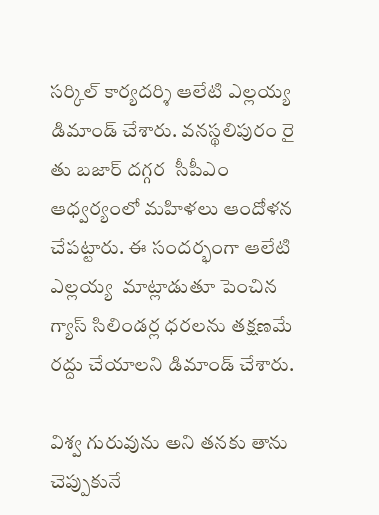సర్కిల్ కార్యదర్శి ఆలేటి ఎల్లయ్య  డిమాండ్ చేశారు. వనస్థలిపురం రై తు బజార్ దగ్గర  సీపీఎం ఆధ్వర్యంలో మహిళలు ఆందోళన చేపట్టారు. ఈ సందర్భంగా ఆలేటి ఎల్లయ్య  మాట్లాడుతూ పెంచిన గ్యాస్ సిలిండర్ల ధరలను తక్షణమే రద్దు చేయాలని డిమాండ్ చేశారు.

విశ్వ గురువును అని తనకు తాను చెప్పుకునే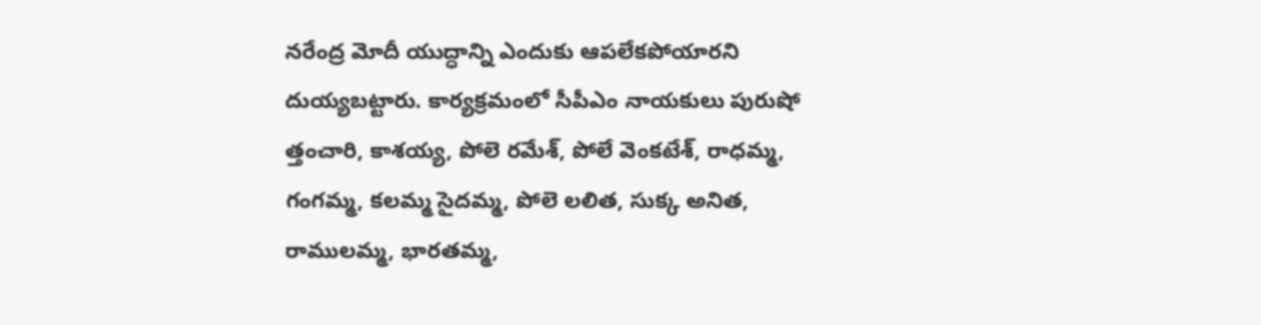నరేంద్ర మోదీ యుద్ధాన్ని ఎందుకు ఆపలేకపోయారని దుయ్యబట్టారు. కార్యక్రమంలో సీపీఎం నాయకులు పురుషో త్తంచారి, కాశయ్య, పోలె రమేశ్, పోలే వెంకటేశ్, రాధమ్మ, గంగమ్మ, కలమ్మ సైదమ్మ, పోలె లలిత, సుక్క అనిత, రాములమ్మ, భారతమ్మ,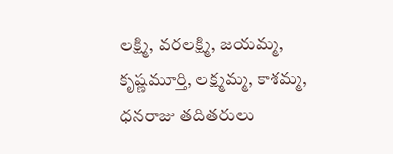లక్ష్మి, వరలక్ష్మి, జయమ్మ, కృష్ణమూర్తి, లక్ష్మమ్మ, కాశమ్మ, ధనరాజు తదితరులు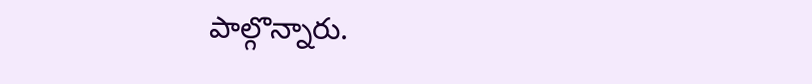పాల్గొన్నారు.